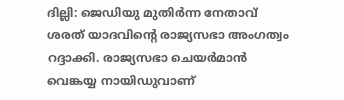ദില്ലി: ജെഡിയു മുതിര്‍ന്ന നേതാവ് ശരത് യാദവിന്റെ രാജ്യസഭാ അംഗത്വം റദ്ദാക്കി. രാജ്യസഭാ ചെയര്‍മാന്‍ വെങ്കയ്യ നായിഡുവാണ്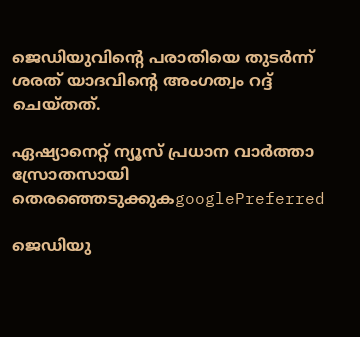ജെഡിയുവിന്‍റെ പരാതിയെ തുടര്‍ന്ന് ശരത് യാദവിന്റെ അംഗത്വം റദ്ദ് ചെയ്തത്.

ഏഷ്യാനെറ്റ് ന്യൂസ് പ്രധാന വാർത്താ സ്രോതസായി തെരഞ്ഞെടുക്കുകgooglePreferred

ജെഡിയു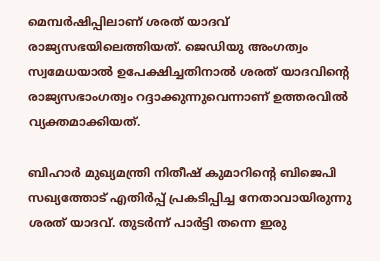മെമ്പര്‍ഷിപ്പിലാണ് ശരത് യാദവ് രാജ്യസഭയിലെത്തിയത്. ജെഡിയു അംഗത്വം സ്വമേധയാല്‍ ഉപേക്ഷിച്ചതിനാല്‍ ശരത് യാദവിന്റെ രാജ്യസഭാംഗത്വം റദ്ദാക്കുന്നുവെന്നാണ് ഉത്തരവില്‍ വ്യക്തമാക്കിയത്.

ബിഹാര്‍ മുഖ്യമന്ത്രി നിതീഷ് കുമാറിന്റെ ബിജെപി സഖ്യത്തോട് എതിര്‍പ്പ് പ്രകടിപ്പിച്ച നേതാവായിരുന്നു ശരത് യാദവ്. തുടര്‍ന്ന് പാര്‍ട്ടി തന്നെ ഇരു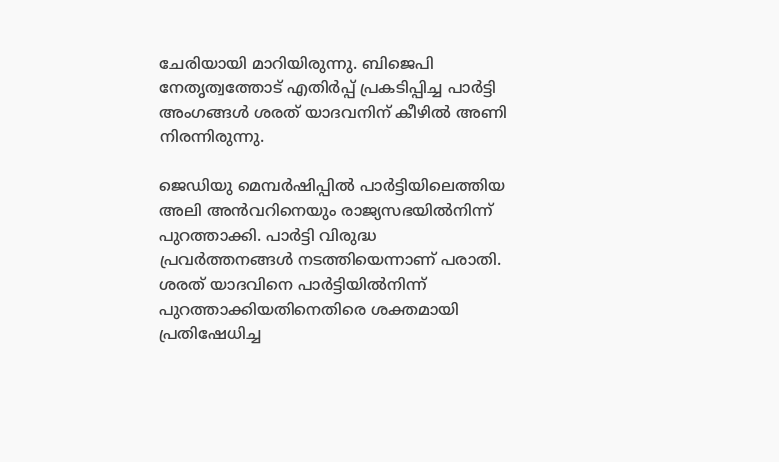ചേരിയായി മാറിയിരുന്നു. ബിജെപി നേതൃത്വത്തോട് എതിര്‍പ്പ് പ്രകടിപ്പിച്ച പാര്‍ട്ടി അംഗങ്ങള്‍ ശരത് യാദവനിന് കീഴില്‍ അണി നിരന്നിരുന്നു.

ജെഡിയു മെമ്പര്‍ഷിപ്പില്‍ പാര്‍ട്ടിയിലെത്തിയ അലി അന്‍വറിനെയും രാജ്യസഭയില്‍നിന്ന് പുറത്താക്കി. പാര്‍ട്ടി വിരുദ്ധ പ്രവര്‍ത്തനങ്ങള്‍ നടത്തിയെന്നാണ് പരാതി. ശരത് യാദവിനെ പാര്‍ട്ടിയില്‍നിന്ന് പുറത്താക്കിയതിനെതിരെ ശക്തമായി പ്രതിഷേധിച്ച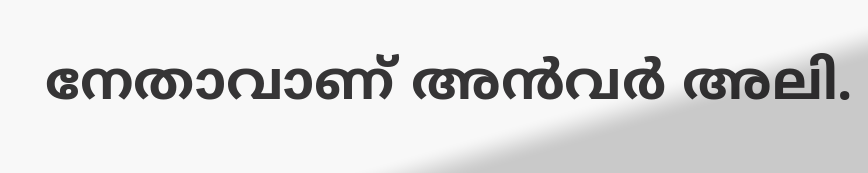നേതാവാണ് അന്‍വര്‍ അലി.